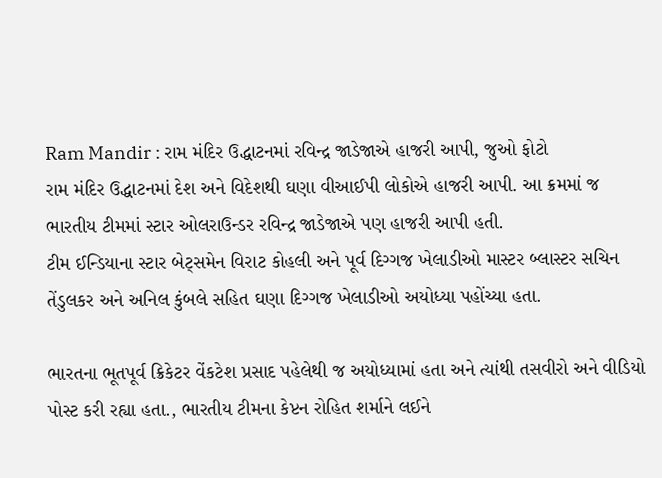Ram Mandir : રામ મંદિર ઉદ્ધાટનમાં રવિન્દ્ર જાડેજાએ હાજરી આપી, જુઓ ફોટો
રામ મંદિર ઉદ્ધાટનમાં દેશ અને વિદેશથી ઘણા વીઆઈપી લોકોએ હાજરી આપી. આ ક્રમમાં જ ભારતીય ટીમમાં સ્ટાર ઓલરાઉન્ડર રવિન્દ્ર જાડેજાએ પણ હાજરી આપી હતી.
ટીમ ઈન્ડિયાના સ્ટાર બેટ્સમેન વિરાટ કોહલી અને પૂર્વ દિગ્ગજ ખેલાડીઓ માસ્ટર બ્લાસ્ટર સચિન તેંડુલકર અને અનિલ કુંબલે સહિત ઘણા દિગ્ગજ ખેલાડીઓ અયોધ્યા પહોંચ્યા હતા.

ભારતના ભૂતપૂર્વ ક્રિકેટર વેંકટેશ પ્રસાદ પહેલેથી જ અયોધ્યામાં હતા અને ત્યાંથી તસવીરો અને વીડિયો પોસ્ટ કરી રહ્યા હતા., ભારતીય ટીમના કેપ્ટન રોહિત શર્માને લઈને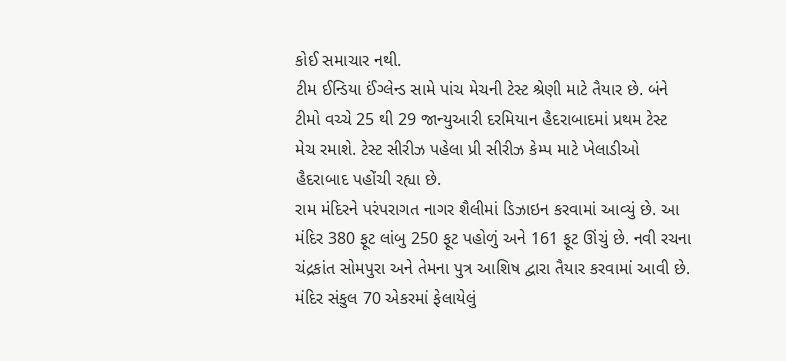કોઈ સમાચાર નથી.
ટીમ ઈન્ડિયા ઈંગ્લેન્ડ સામે પાંચ મેચની ટેસ્ટ શ્રેણી માટે તૈયાર છે. બંને ટીમો વચ્ચે 25 થી 29 જાન્યુઆરી દરમિયાન હૈદરાબાદમાં પ્રથમ ટેસ્ટ મેચ રમાશે. ટેસ્ટ સીરીઝ પહેલા પ્રી સીરીઝ કેમ્પ માટે ખેલાડીઓ હૈદરાબાદ પહોંચી રહ્યા છે.
રામ મંદિરને પરંપરાગત નાગર શૈલીમાં ડિઝાઇન કરવામાં આવ્યું છે. આ મંદિર 380 ફૂટ લાંબુ 250 ફૂટ પહોળું અને 161 ફૂટ ઊંચું છે. નવી રચના ચંદ્રકાંત સોમપુરા અને તેમના પુત્ર આશિષ દ્વારા તૈયાર કરવામાં આવી છે. મંદિર સંકુલ 70 એકરમાં ફેલાયેલું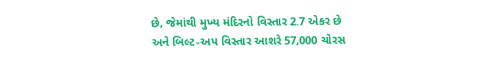છે, જેમાંથી મુખ્ય મંદિરનો વિસ્તાર 2.7 એકર છે અને બિલ્ટ-અપ વિસ્તાર આશરે 57,000 ચોરસ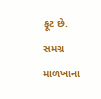ફૂટ છે. સમગ્ર માળખાના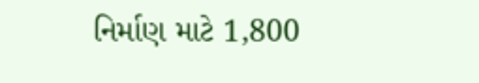નિર્માણ માટે 1,800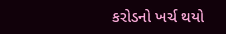કરોડનો ખર્ચ થયો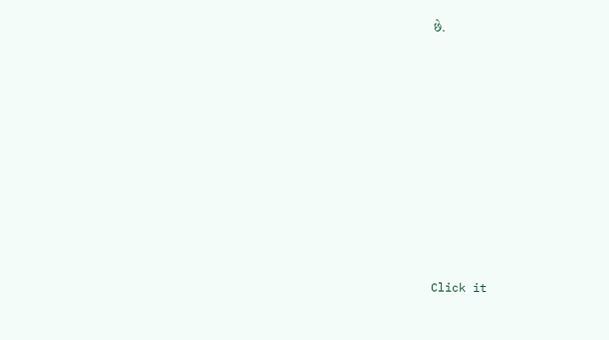છે.












Click it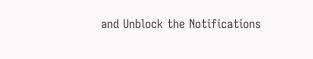and Unblock the Notifications